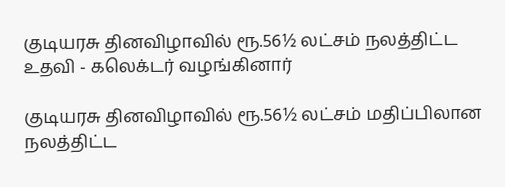குடியரசு தினவிழாவில் ரூ.56½ லட்சம் நலத்திட்ட உதவி - கலெக்டர் வழங்கினார்

குடியரசு தினவிழாவில் ரூ.56½ லட்சம் மதிப்பிலான நலத்திட்ட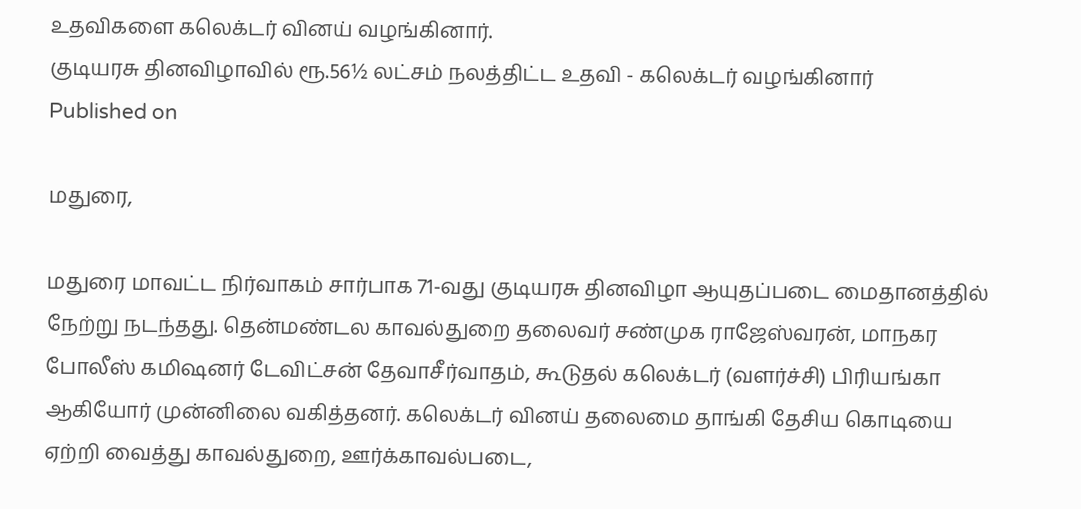உதவிகளை கலெக்டர் வினய் வழங்கினார்.
குடியரசு தினவிழாவில் ரூ.56½ லட்சம் நலத்திட்ட உதவி - கலெக்டர் வழங்கினார்
Published on

மதுரை,

மதுரை மாவட்ட நிர்வாகம் சார்பாக 71-வது குடியரசு தினவிழா ஆயுதப்படை மைதானத்தில் நேற்று நடந்தது. தென்மண்டல காவல்துறை தலைவர் சண்முக ராஜேஸ்வரன், மாநகர போலீஸ் கமிஷனர் டேவிட்சன் தேவாசீர்வாதம், கூடுதல் கலெக்டர் (வளர்ச்சி) பிரியங்கா ஆகியோர் முன்னிலை வகித்தனர். கலெக்டர் வினய் தலைமை தாங்கி தேசிய கொடியை ஏற்றி வைத்து காவல்துறை, ஊர்க்காவல்படை,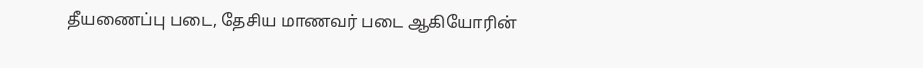தீயணைப்பு படை, தேசிய மாணவர் படை ஆகியோரின்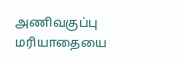அணிவகுப்பு மரியாதையை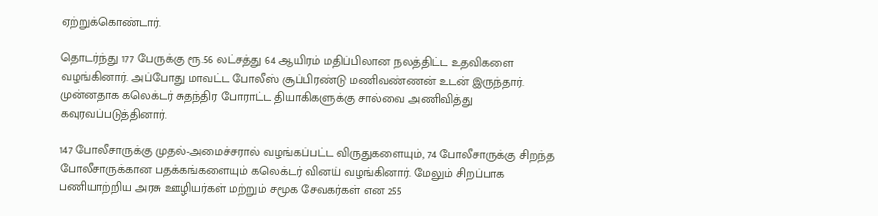ஏற்றுக்கொண்டார்.

தொடர்ந்து 177 பேருக்கு ரூ.56 லட்சத்து 64 ஆயிரம் மதிப்பிலான நலத்திட்ட உதவிகளை வழங்கினார். அப்போது மாவட்ட போலீஸ் சூப்பிரண்டு மணிவண்ணன் உடன் இருந்தார். முன்னதாக கலெக்டர் சுதந்திர போராட்ட தியாகிகளுக்கு சால்வை அணிவித்து கவுரவப்படுத்தினார்.

147 போலீசாருக்கு முதல்-அமைச்சரால் வழங்கப்பட்ட விருதுகளையும், 74 போலீசாருக்கு சிறந்த போலீசாருக்கான பதக்கங்களையும் கலெக்டர் வினய் வழங்கினார். மேலும் சிறப்பாக பணியாற்றிய அரசு ஊழியர்கள் மற்றும் சமூக சேவகர்கள் என 255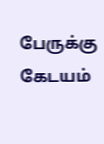பேருக்கு கேடயம்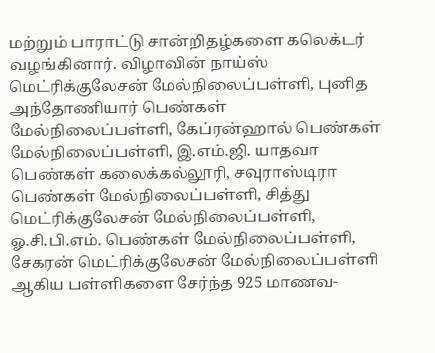மற்றும் பாராட்டு சான்றிதழ்களை கலெக்டர் வழங்கினார். விழாவின் நாய்ஸ் மெட்ரிக்குலேசன் மேல்நிலைப்பள்ளி, புனித அந்தோணியார் பெண்கள் மேல்நிலைப்பள்ளி, கேப்ரன்ஹால் பெண்கள் மேல்நிலைப்பள்ளி, இ.எம்.ஜி. யாதவா பெண்கள் கலைக்கல்லூரி, சவுராஸ்டிரா பெண்கள் மேல்நிலைப்பள்ளி, சித்து மெட்ரிக்குலேசன் மேல்நிலைப்பள்ளி, ஓ.சி.பி.எம். பெண்கள் மேல்நிலைப்பள்ளி, சேகரன் மெட்ரிக்குலேசன் மேல்நிலைப்பள்ளி ஆகிய பள்ளிகளை சேர்ந்த 925 மாணவ-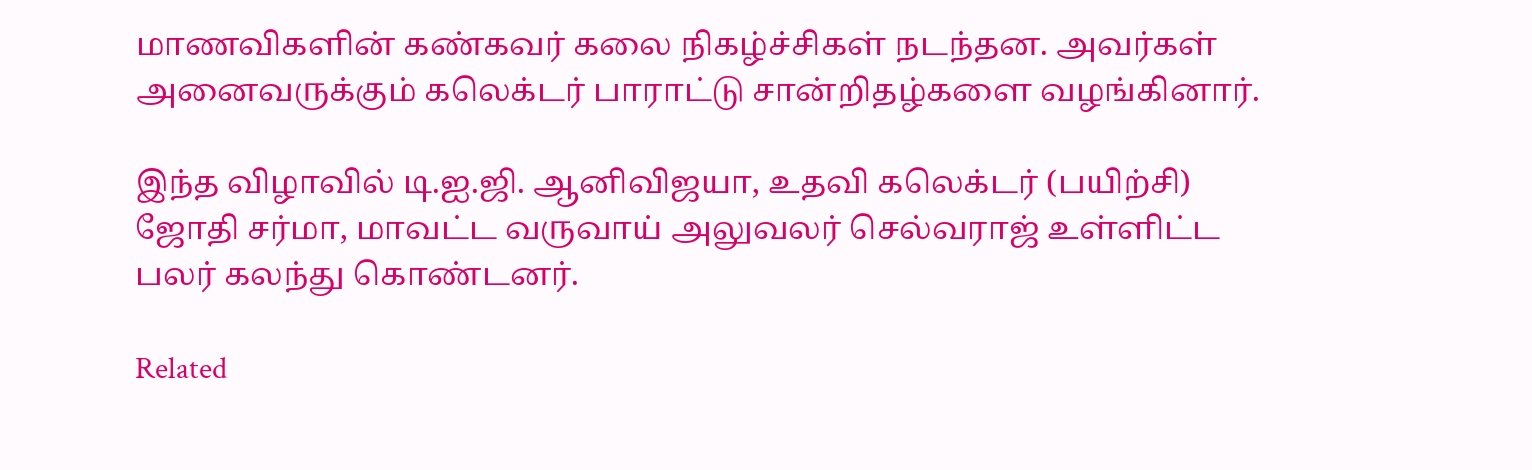மாணவிகளின் கண்கவர் கலை நிகழ்ச்சிகள் நடந்தன. அவர்கள் அனைவருக்கும் கலெக்டர் பாராட்டு சான்றிதழ்களை வழங்கினார்.

இந்த விழாவில் டி.ஐ.ஜி. ஆனிவிஜயா, உதவி கலெக்டர் (பயிற்சி) ஜோதி சர்மா, மாவட்ட வருவாய் அலுவலர் செல்வராஜ் உள்ளிட்ட பலர் கலந்து கொண்டனர்.

Related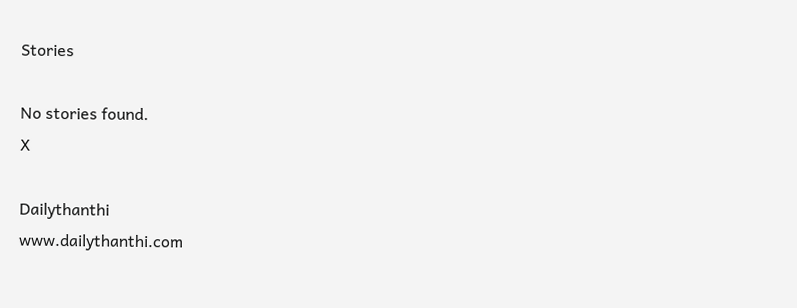Stories

No stories found.
X

Dailythanthi
www.dailythanthi.com